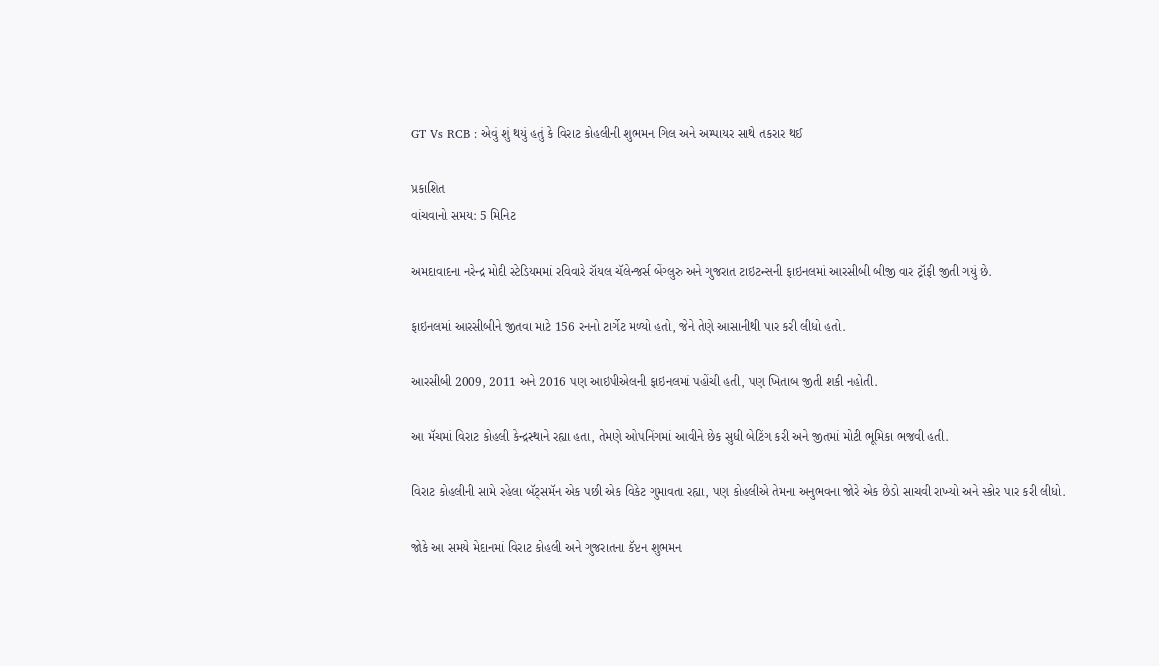GT Vs RCB : એવું શું થયું હતું કે વિરાટ કોહલીની શુભમન ગિલ અને અમ્પાયર સાથે તકરાર થઈ

પ્રકાશિત
વાંચવાનો સમય: 5 મિનિટ

અમદાવાદના નરેન્દ્ર મોદી સ્ટેડિયમમાં રવિવારે રૉયલ ચૅલેન્જર્સ બેંગ્લુરુ અને ગુજરાત ટાઇટન્સની ફાઇનલમાં આરસીબી બીજી વાર ટ્રૉફી જીતી ગયું છે.

ફાઇનલમાં આરસીબીને જીતવા માટે 156 રનનો ટાર્ગેટ મળ્યો હતો, જેને તેણે આસાનીથી પાર કરી લીધો હતો.

આરસીબી 2009, 2011 અને 2016 પણ આઇપીએલની ફાઇનલમાં પહોંચી હતી, પણ ખિતાબ જીતી શકી નહોતી.

આ મૅચમાં વિરાટ કોહલી કેન્દ્રસ્થાને રહ્યા હતા, તેમણે ઓપનિંગમાં આવીને છેક સુધી બેટિંગ કરી અને જીતમાં મોટી ભૂમિકા ભજવી હતી.

વિરાટ કોહલીની સામે રહેલા બૅટ્સમૅન એક પછી એક વિકેટ ગુમાવતા રહ્યા, પણ કોહલીએ તેમના અનુભવના જોરે એક છેડો સાચવી રાખ્યો અને સ્કોર પાર કરી લીધો.

જોકે આ સમયે મેદાનમાં વિરાટ કોહલી અને ગુજરાતના કૅપ્ટન શુભમન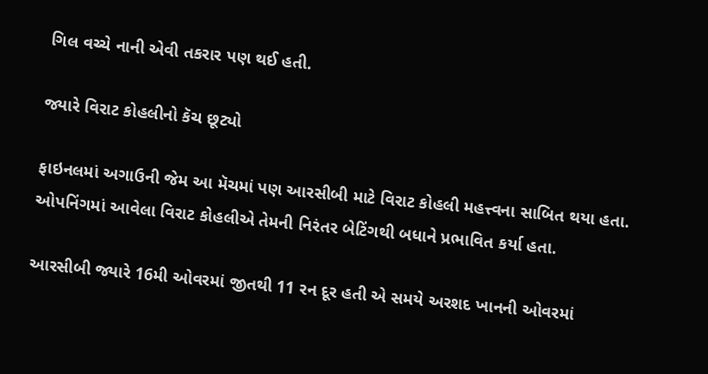ગિલ વચ્ચે નાની એવી તકરાર પણ થઈ હતી.

જ્યારે વિરાટ કોહલીનો કૅચ છૂટ્યો

ફાઇનલમાં અગાઉની જેમ આ મૅચમાં પણ આરસીબી માટે વિરાટ કોહલી મહત્ત્વના સાબિત થયા હતા. ઓપનિંગમાં આવેલા વિરાટ કોહલીએ તેમની નિરંતર બેટિંગથી બધાને પ્રભાવિત કર્યા હતા.

આરસીબી જ્યારે 16મી ઓવરમાં જીતથી 11 રન દૂર હતી એ સમયે અરશદ ખાનની ઓવરમાં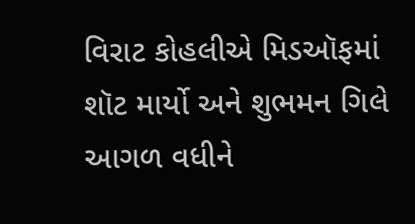વિરાટ કોહલીએ મિડઑફમાં શૉટ માર્યો અને શુભમન ગિલે આગળ વધીને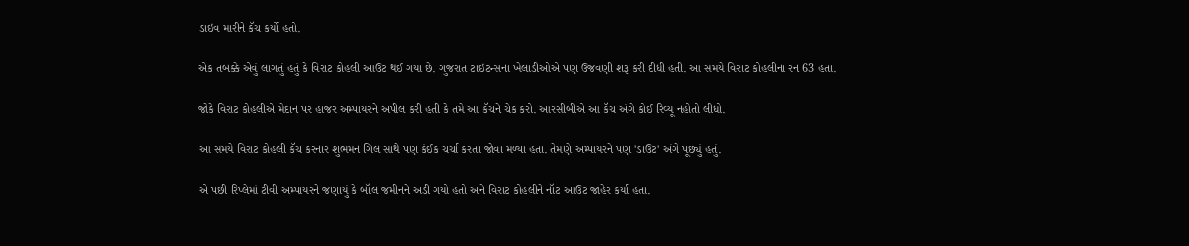ડાઇવ મારીને કૅચ કર્યો હતો.

એક તબક્કે એવું લાગતું હતું કે વિરાટ કોહલી આઉટ થઈ ગયા છે. ગુજરાત ટાઇટન્સના ખેલાડીઓએ પણ ઉજવણી શરૂ કરી દીધી હતી. આ સમયે વિરાટ કોહલીના રન 63 હતા.

જોકે વિરાટ કોહલીએ મેદાન પર હાજર અમ્પાયરને અપીલ કરી હતી કે તમે આ કૅચને ચેક કરો. આરસીબીએ આ કૅચ અંગે કોઈ રિવ્યૂ નહોતો લીધો.

આ સમયે વિરાટ કોહલી કૅચ કરનાર શુભમન ગિલ સાથે પણ કંઈક ચર્ચા કરતા જોવા મળ્યા હતા. તેમણે અમ્પાયરને પણ 'ડાઉટ' અંગે પૂછ્યું હતું.

એ પછી રિપ્લેમાં ટીવી અમ્પાયરને જણાયું કે બૉલ જમીનને અડી ગયો હતો અને વિરાટ કોહલીને નૉટ આઉટ જાહેર કર્યા હતા.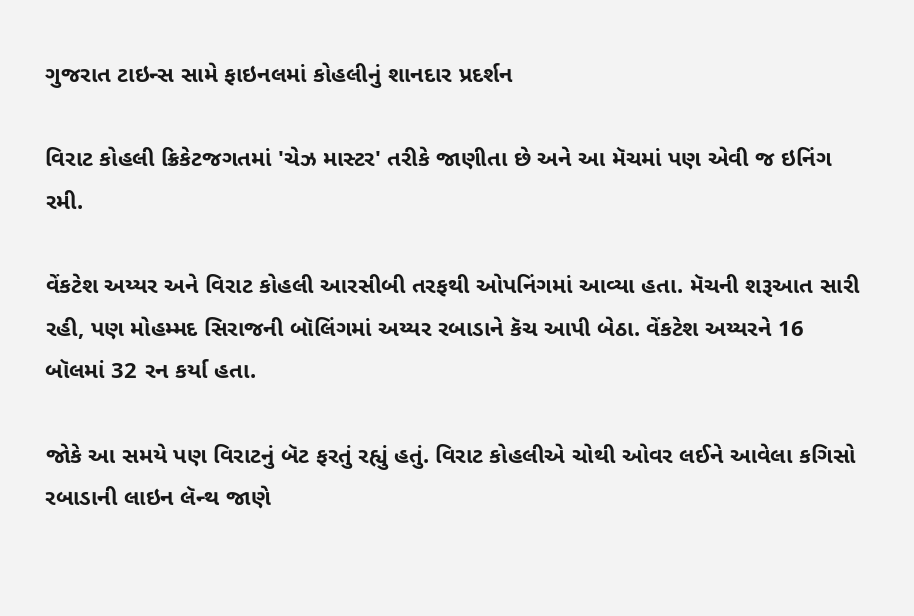ગુજરાત ટાઇન્સ સામે ફાઇનલમાં કોહલીનું શાનદાર પ્રદર્શન

વિરાટ કોહલી ક્રિકેટજગતમાં 'ચેઝ માસ્ટર' તરીકે જાણીતા છે અને આ મૅચમાં પણ એવી જ ઇનિંગ રમી.

વેંકટેશ અય્યર અને વિરાટ કોહલી આરસીબી તરફથી ઓપનિંગમાં આવ્યા હતા. મૅચની શરૂઆત સારી રહી, પણ મોહમ્મદ સિરાજની બૉલિંગમાં અય્યર રબાડાને કૅચ આપી બેઠા. વેંકટેશ અય્યરને 16 બૉલમાં 32 રન કર્યા હતા.

જોકે આ સમયે પણ વિરાટનું બૅટ ફરતું રહ્યું હતું. વિરાટ કોહલીએ ચોથી ઓવર લઈને આવેલા કગિસો રબાડાની લાઇન લૅન્થ જાણે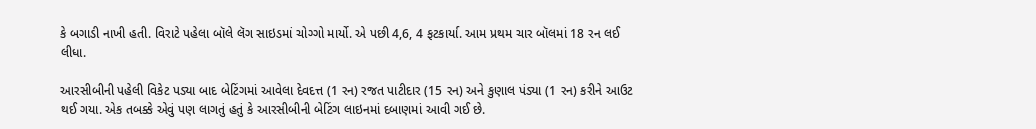કે બગાડી નાખી હતી. વિરાટે પહેલા બૉલે લૅગ સાઇડમાં ચોગ્ગો માર્યો. એ પછી 4,6, 4 ફટકાર્યા. આમ પ્રથમ ચાર બૉલમાં 18 રન લઈ લીધા.

આરસીબીની પહેલી વિકેટ પડ્યા બાદ બેટિંગમાં આવેલા દેવદત્ત (1 રન) રજત પાટીદાર (15 રન) અને કુણાલ પંડ્યા (1 રન) કરીને આઉટ થઈ ગયા. એક તબક્કે એવું પણ લાગતું હતું કે આરસીબીની બેટિંગ લાઇનમાં દબાણમાં આવી ગઈ છે.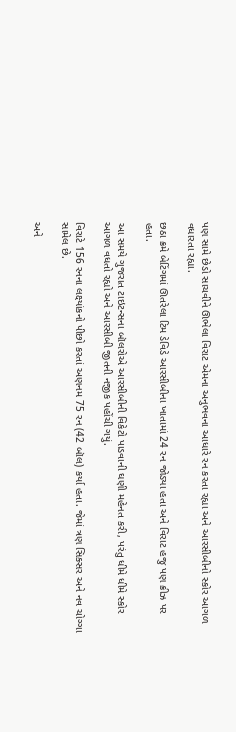પણ સામે છેડો સાચવીને ઊભેલા વિરાટ એમના અનુભવના આધારે રન કરતા રહ્યા અને આરસીબીનો સ્કોર આગળ વધારતા રહ્યા.

છઠા ક્રમે બેટિંગમાં ઊતરેલા ટિમ ડેવિડે આરસીબીના ખાતામાં 24 રન જોડ્યા હતા અને વિરાટ હજુ પણ ક્રીઝ પર હતા.

આ સમયે ગુજરાત ટાઇટન્સના બૉલરોએ આરસીબીની વિકેટો પાડવાની ઘણી મહેનત કરી, પરંતુ ધીમે ધીમે સ્કોર આગળ વધતો રહ્યો અને આરસીબી જીતની નજીક પહોંચી ગયું.

વિરાટે 156 રનના લક્ષ્યાંકનો પીછો કરતાં અણનમ 75 રન (42 બૉલ) કર્યા હતા. જેમાં ત્રણ સિક્સર અને નવ ચોગ્ગા સામેલ છે.

અને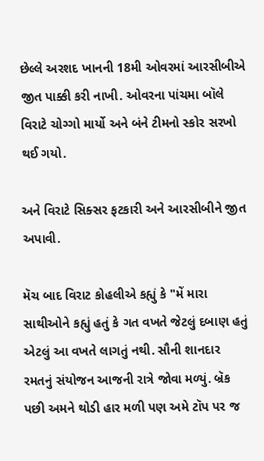છેલ્લે અરશદ ખાનની 18મી ઓવરમાં આરસીબીએ જીત પાક્કી કરી નાખી. ઓવરના પાંચમા બૉલે વિરાટે ચોગ્ગો માર્યો અને બંને ટીમનો સ્કોર સરખો થઈ ગયો.

અને વિરાટે સિક્સર ફટકારી અને આરસીબીને જીત અપાવી.

મૅચ બાદ વિરાટ કોહલીએ કહ્યું કે "મેં મારા સાથીઓને કહ્યું હતું કે ગત વખતે જેટલું દબાણ હતું એટલું આ વખતે લાગતું નથી. સૌની શાનદાર રમતનું સંયોજન આજની રાત્રે જોવા મળ્યું. બ્રૅક પછી અમને થોડી હાર મળી પણ અમે ટૉપ પર જ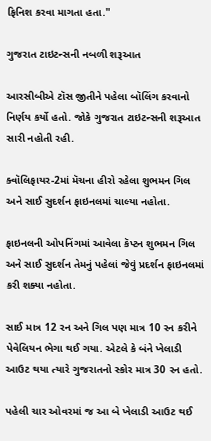ફિનિશ કરવા માગતા હતા."

ગુજરાત ટાઇટન્સની નબળી શરૂઆત

આરસીબીએ ટૉસ જીતીને પહેલા બૉલિંગ કરવાનો નિર્ણય કર્યો હતો. જોકે ગુજરાત ટાઇટન્સની શરૂઆત સારી નહોતી રહી.

ક્વૉલિફાયર-2માં મૅચના હીરો રહેલા શુભમન ગિલ અને સાઈ સુદર્શન ફાઇનલમાં ચાલ્યા નહોતા.

ફાઇનલની ઓપનિંગમાં આવેલા કૅપ્ટન શુભમન ગિલ અને સાઈ સુદર્શન તેમનું પહેલાં જેવું પ્રદર્શન ફાઇનલમાં કરી શક્યા નહોતા.

સાઈ માત્ર 12 રન અને ગિલ પણ માત્ર 10 રન કરીને પેવેલિયન ભેગા થઈ ગયા. એટલે કે બંને ખેલાડી આઉટ થયા ત્યારે ગુજરાતનો સ્કોર માત્ર 30 રન હતો.

પહેલી ચાર ઓવરમાં જ આ બે ખેલાડી આઉટ થઈ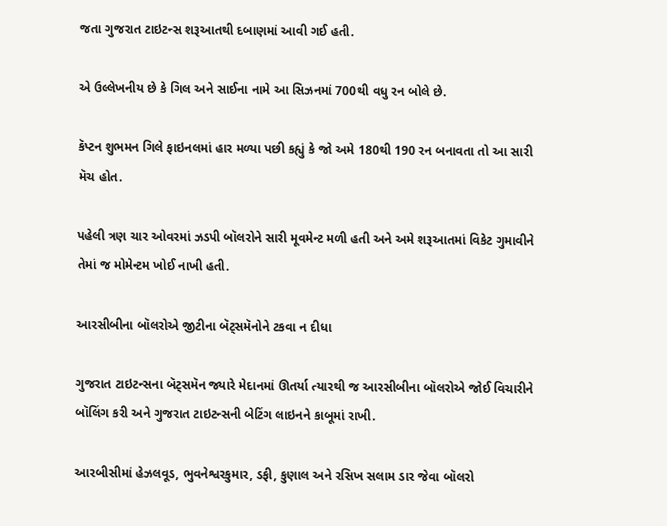જતા ગુજરાત ટાઇટન્સ શરૂઆતથી દબાણમાં આવી ગઈ હતી.

એ ઉલ્લેખનીય છે કે ગિલ અને સાઈના નામે આ સિઝનમાં 700થી વધુ રન બોલે છે.

કૅપ્ટન શુભમન ગિલે ફાઇનલમાં હાર મળ્યા પછી કહ્યું કે જો અમે 180થી 190 રન બનાવતા તો આ સારી મૅચ હોત.

પહેલી ત્રણ ચાર ઓવરમાં ઝડપી બૉલરોને સારી મૂવમેન્ટ મળી હતી અને અમે શરૂઆતમાં વિકેટ ગુમાવીને તેમાં જ મોમેન્ટમ ખોઈ નાખી હતી.

આરસીબીના બૉલરોએ જીટીના બૅટ્સમૅનોને ટકવા ન દીધા

ગુજરાત ટાઇટન્સના બૅટ્સમૅન જ્યારે મેદાનમાં ઊતર્યા ત્યારથી જ આરસીબીના બૉલરોએ જોઈ વિચારીને બૉલિંગ કરી અને ગુજરાત ટાઇટન્સની બેટિંગ લાઇનને કાબૂમાં રાખી.

આરબીસીમાં હેઝલવૂડ, ભુવનેશ્વરકુમાર, ડફી, કુણાલ અને રસિખ સલામ ડાર જેવા બૉલરો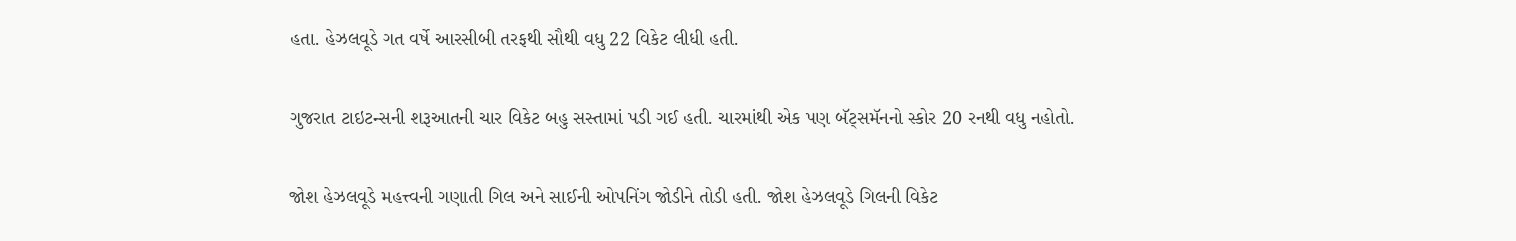હતા. હેઝલવૂડે ગત વર્ષે આરસીબી તરફથી સૌથી વધુ 22 વિકેટ લીધી હતી.

ગુજરાત ટાઇટન્સની શરૂઆતની ચાર વિકેટ બહુ સસ્તામાં પડી ગઈ હતી. ચારમાંથી એક પણ બૅટ્સમૅનનો સ્કોર 20 રનથી વધુ નહોતો.

જોશ હેઝલવૂડે મહત્ત્વની ગણાતી ગિલ અને સાઈની ઓપનિંગ જોડીને તોડી હતી. જોશ હેઝલવૂડે ગિલની વિકેટ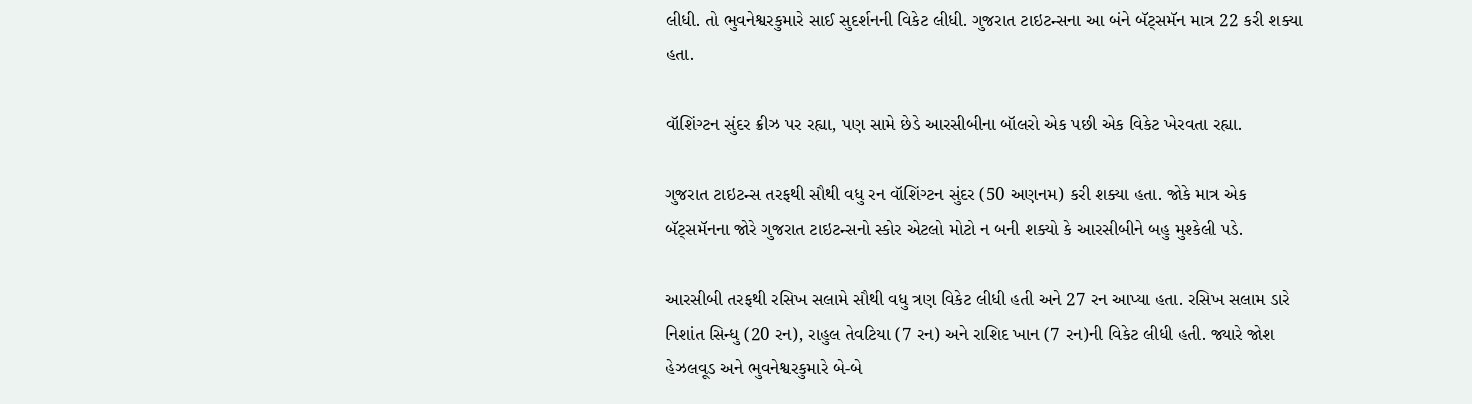લીધી. તો ભુવનેશ્વરકુમારે સાઈ સુદર્શનની વિકેટ લીધી. ગુજરાત ટાઇટન્સના આ બંને બૅટ્સમૅન માત્ર 22 કરી શક્યા હતા.

વૉશિંગ્ટન સુંદર ક્રીઝ પર રહ્યા, પણ સામે છેડે આરસીબીના બૉલરો એક પછી એક વિકેટ ખેરવતા રહ્યા.

ગુજરાત ટાઇટન્સ તરફથી સૌથી વધુ રન વૉશિંગ્ટન સુંદર (50 અણનમ) કરી શક્યા હતા. જોકે માત્ર એક બૅટ્સમૅનના જોરે ગુજરાત ટાઇટન્સનો સ્કોર એટલો મોટો ન બની શક્યો કે આરસીબીને બહુ મુશ્કેલી પડે.

આરસીબી તરફથી રસિખ સલામે સૌથી વધુ ત્રણ વિકેટ લીધી હતી અને 27 રન આપ્યા હતા. રસિખ સલામ ડારે નિશાંત સિન્ધુ (20 રન), રાહુલ તેવટિયા (7 રન) અને રાશિદ ખાન (7 રન)ની વિકેટ લીધી હતી. જ્યારે જોશ હેઝલવૂડ અને ભુવનેશ્વરકુમારે બે-બે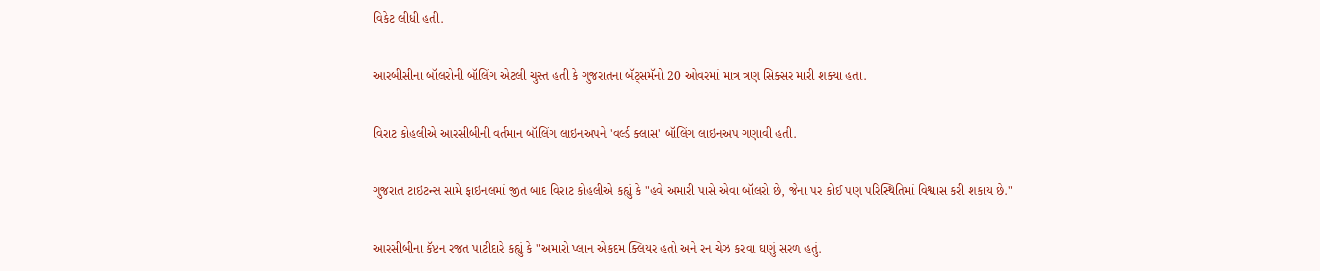વિકેટ લીધી હતી.

આરબીસીના બૉલરોની બૉલિંગ એટલી ચુસ્ત હતી કે ગુજરાતના બૅટ્સમૅનો 20 ઓવરમાં માત્ર ત્રણ સિક્સર મારી શક્યા હતા.

વિરાટ કોહલીએ આરસીબીની વર્તમાન બૉલિંગ લાઇનઅપને 'વર્લ્ડ ક્લાસ' બૉલિંગ લાઇનઅપ ગણાવી હતી.

ગુજરાત ટાઇટન્સ સામે ફાઇનલમાં જીત બાદ વિરાટ કોહલીએ કહ્યું કે "હવે અમારી પાસે એવા બૉલરો છે, જેના પર કોઈ પણ પરિસ્થિતિમાં વિશ્વાસ કરી શકાય છે."

આરસીબીના કૅપ્ટન રજત પાટીદારે કહ્યું કે "અમારો પ્લાન એકદમ ક્લિયર હતો અને રન ચેઝ કરવા ઘણું સરળ હતું.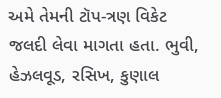અમે તેમની ટૉપ-ત્રણ વિકેટ જલદી લેવા માગતા હતા. ભુવી, હેઝલવૂડ, રસિખ, કુણાલ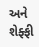અને શેફ્ફી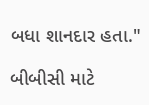બધા શાનદાર હતા."

બીબીસી માટે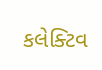કલેક્ટિવ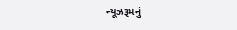ન્યૂઝરૂમનું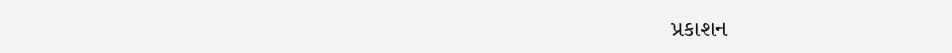પ્રકાશન